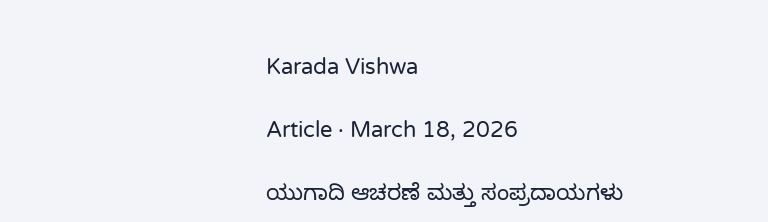Karada Vishwa

Article · March 18, 2026

ಯುಗಾದಿ ಆಚರಣೆ ಮತ್ತು ಸಂಪ್ರದಾಯಗಳು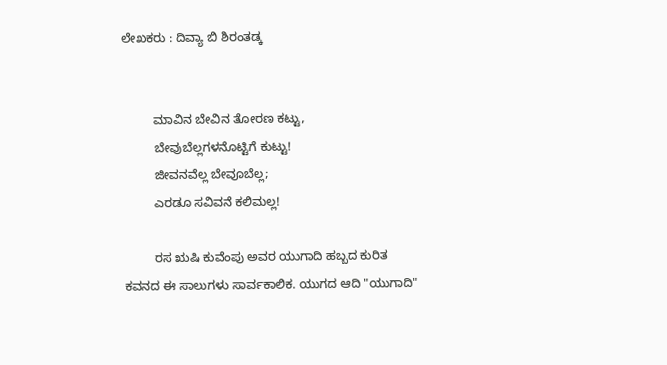ಲೇಖಕರು : ದಿವ್ಯಾ ಬಿ ಶಿರಂತಡ್ಕ


         ಮಾವಿನ ಬೇವಿನ ತೋರಣ ಕಟ್ಟು,
         ಬೇವುಬೆಲ್ಲಗಳನೊಟ್ಟಿಗೆ ಕುಟ್ಟು!
         ಜೀವನವೆಲ್ಲ ಬೇವೂಬೆಲ್ಲ;
         ಎರಡೂ ಸವಿವನೆ ಕಲಿಮಲ್ಲ!

         ರಸ ಋಷಿ ಕುವೆಂಪು ಅವರ ಯುಗಾದಿ ಹಬ್ಬದ ಕುರಿತ ಕವನದ ಈ ಸಾಲುಗಳು ಸಾರ್ವಕಾಲಿಕ. ಯುಗದ ಆದಿ "ಯುಗಾದಿ"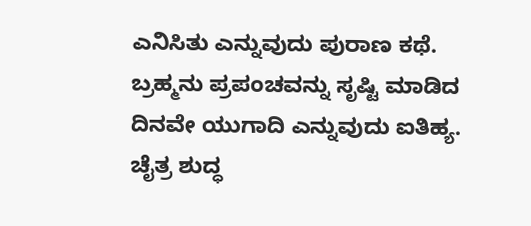ಎನಿಸಿತು ಎನ್ನುವುದು ಪುರಾಣ ಕಥೆ. ಬ್ರಹ್ಮನು ಪ್ರಪಂಚವನ್ನು ಸೃಷ್ಟಿ ಮಾಡಿದ ದಿನವೇ ಯುಗಾದಿ ಎನ್ನುವುದು ಐತಿಹ್ಯ. ಚೈತ್ರ ಶುದ್ಧ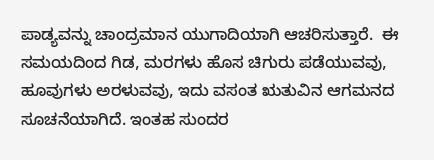ಪಾಡ್ಯವನ್ನು ಚಾಂದ್ರಮಾನ ಯುಗಾದಿಯಾಗಿ ಆಚರಿಸುತ್ತಾರೆ.  ಈ ಸಮಯದಿಂದ ಗಿಡ, ಮರಗಳು ಹೊಸ ಚಿಗುರು ಪಡೆಯುವವು, ಹೂವುಗಳು ಅರಳುವವು, ಇದು ವಸಂತ ಋತುವಿನ ಆಗಮನದ ಸೂಚನೆಯಾಗಿದೆ. ಇಂತಹ ಸುಂದರ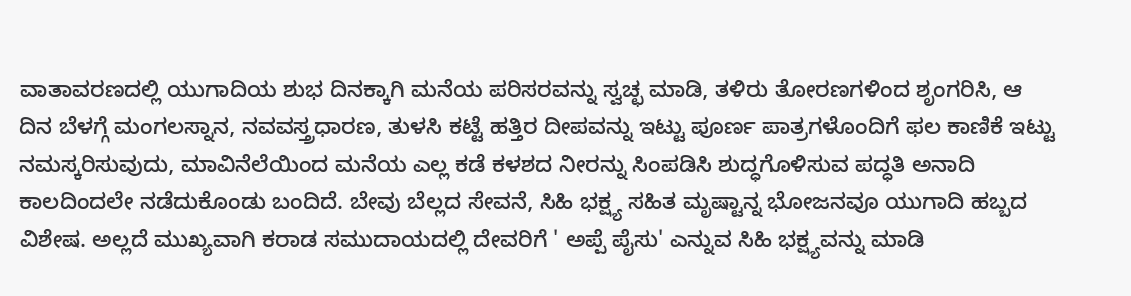ವಾತಾವರಣದಲ್ಲಿ ಯುಗಾದಿಯ ಶುಭ ದಿನಕ್ಕಾಗಿ ಮನೆಯ ಪರಿಸರವನ್ನು ಸ್ವಚ್ಛ ಮಾಡಿ, ತಳಿರು ತೋರಣಗಳಿಂದ ಶೃಂಗರಿಸಿ, ಆ ದಿನ ಬೆಳಗ್ಗೆ ಮಂಗಲಸ್ನಾನ, ನವವಸ್ತ್ರಧಾರಣ, ತುಳಸಿ ಕಟ್ಟೆ ಹತ್ತಿರ ದೀಪವನ್ನು ಇಟ್ಟು ಪೂರ್ಣ ಪಾತ್ರಗಳೊಂದಿಗೆ ಫಲ ಕಾಣಿಕೆ ಇಟ್ಟು ನಮಸ್ಕರಿಸುವುದು, ಮಾವಿನೆಲೆಯಿಂದ ಮನೆಯ ಎಲ್ಲ ಕಡೆ ಕಳಶದ ನೀರನ್ನು ಸಿಂಪಡಿಸಿ ಶುದ್ಧಗೊಳಿಸುವ ಪದ್ಧತಿ ಅನಾದಿ ಕಾಲದಿಂದಲೇ ನಡೆದುಕೊಂಡು ಬಂದಿದೆ. ಬೇವು ಬೆಲ್ಲದ ಸೇವನೆ, ಸಿಹಿ ಭಕ್ಷ್ಯ ಸಹಿತ ಮೃಷ್ಟಾನ್ನ ಭೋಜನವೂ ಯುಗಾದಿ ಹಬ್ಬದ ವಿಶೇಷ. ಅಲ್ಲದೆ ಮುಖ್ಯವಾಗಿ ಕರಾಡ ಸಮುದಾಯದಲ್ಲಿ ದೇವರಿಗೆ ' ಅಪ್ಪೆ ಪೈಸು' ಎನ್ನುವ ಸಿಹಿ ಭಕ್ಷ್ಯವನ್ನು ಮಾಡಿ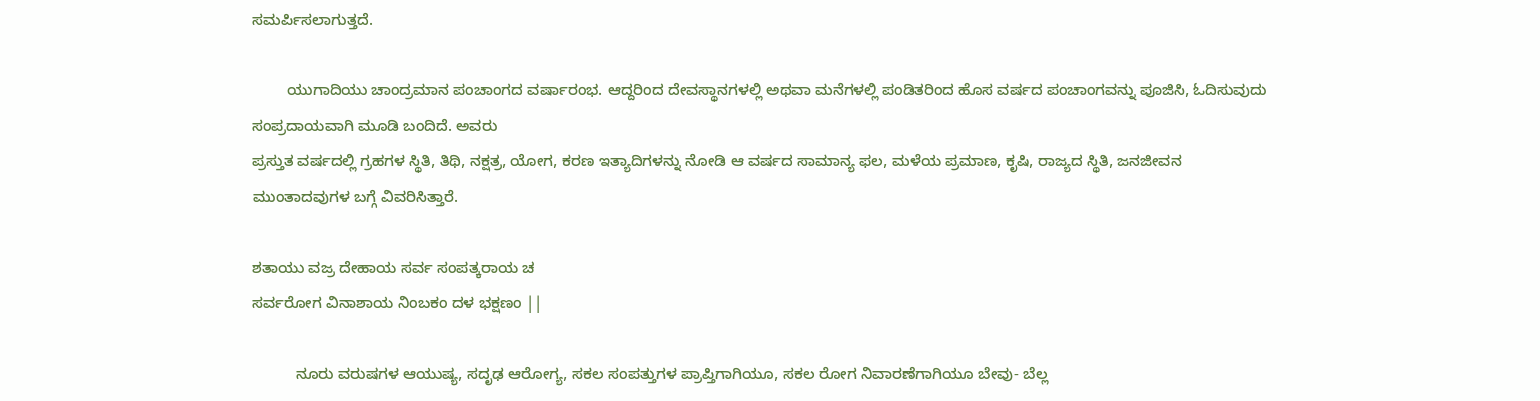ಸಮರ್ಪಿಸಲಾಗುತ್ತದೆ.

        ಯುಗಾದಿಯು ಚಾಂದ್ರಮಾನ ಪಂಚಾಂಗದ ವರ್ಷಾರಂಭ. ಆದ್ದರಿಂದ ದೇವಸ್ಥಾನಗಳಲ್ಲಿ ಅಥವಾ ಮನೆಗಳಲ್ಲಿ ಪಂಡಿತರಿಂದ ಹೊಸ ವರ್ಷದ ಪಂಚಾಂಗವನ್ನು ಪೂಜಿಸಿ, ಓದಿಸುವುದು ಸಂಪ್ರದಾಯವಾಗಿ ಮೂಡಿ ಬಂದಿದೆ. ಅವರು
ಪ್ರಸ್ತುತ ವರ್ಷದಲ್ಲಿ ಗ್ರಹಗಳ ಸ್ಥಿತಿ, ತಿಥಿ, ನಕ್ಷತ್ರ, ಯೋಗ, ಕರಣ ಇತ್ಯಾದಿಗಳನ್ನು ನೋಡಿ ಆ ವರ್ಷದ ಸಾಮಾನ್ಯ ಫಲ, ಮಳೆಯ ಪ್ರಮಾಣ, ಕೃಷಿ, ರಾಜ್ಯದ ಸ್ಥಿತಿ, ಜನಜೀವನ ಮುಂತಾದವುಗಳ ಬಗ್ಗೆ ವಿವರಿಸಿತ್ತಾರೆ.

ಶತಾಯು ವಜ್ರ ದೇಹಾಯ ಸರ್ವ ಸಂಪತ್ಕರಾಯ ಚ
ಸರ್ವರೋಗ ವಿನಾಶಾಯ ನಿಂಬಕಂ ದಳ ಭಕ್ಷಣಂ ||

          ನೂರು ವರುಷಗಳ ಆಯುಷ್ಯ, ಸದೃಢ ಆರೋಗ್ಯ, ಸಕಲ ಸಂಪತ್ತುಗಳ ಪ್ರಾಪ್ತಿಗಾಗಿಯೂ, ಸಕಲ ರೋಗ ನಿವಾರಣೆಗಾಗಿಯೂ ಬೇವು- ಬೆಲ್ಲ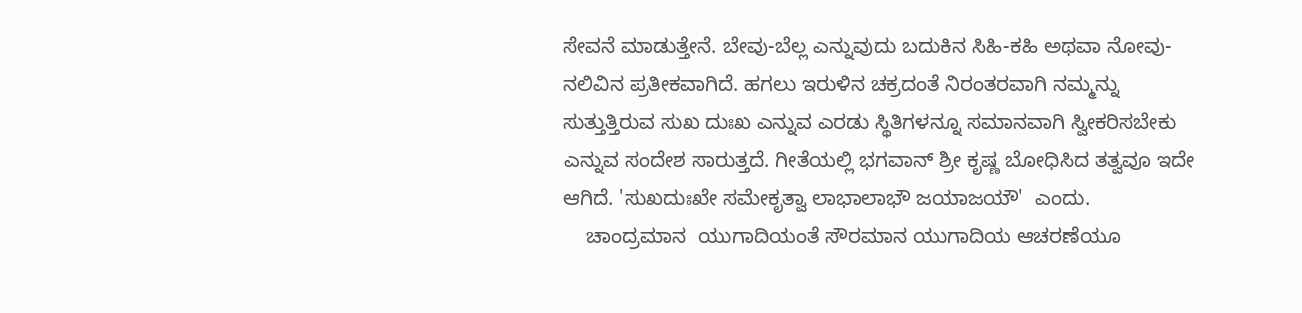ಸೇವನೆ ಮಾಡುತ್ತೇನೆ. ಬೇವು-ಬೆಲ್ಲ ಎನ್ನುವುದು ಬದುಕಿನ ಸಿಹಿ-ಕಹಿ ಅಥವಾ ನೋವು- ನಲಿವಿನ ಪ್ರತೀಕವಾಗಿದೆ. ಹಗಲು ಇರುಳಿನ ಚಕ್ರದಂತೆ ನಿರಂತರವಾಗಿ ನಮ್ಮನ್ನು  ಸುತ್ತುತ್ತಿರುವ ಸುಖ ದುಃಖ ಎನ್ನುವ ಎರಡು ಸ್ಥಿತಿಗಳನ್ನೂ ಸಮಾನವಾಗಿ ಸ್ವೀಕರಿಸಬೇಕು ಎನ್ನುವ ಸಂದೇಶ ಸಾರುತ್ತದೆ. ಗೀತೆಯಲ್ಲಿ ಭಗವಾನ್ ಶ್ರೀ ಕೃಷ್ಣ ಬೋಧಿಸಿದ ತತ್ವವೂ ಇದೇ ಆಗಿದೆ. 'ಸುಖದುಃಖೇ ಸಮೇಕೃತ್ವಾ ಲಾಭಾಲಾಭೌ ಜಯಾಜಯೌ'  ಎಂದು.
    ಚಾಂದ್ರಮಾನ  ಯುಗಾದಿಯಂತೆ ಸೌರಮಾನ ಯುಗಾದಿಯ ಆಚರಣೆಯೂ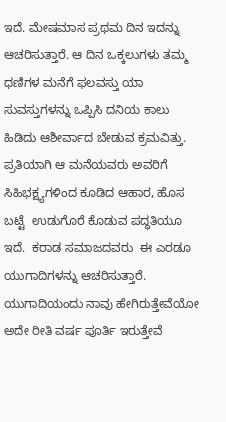ಇದೆ. ಮೇಷಮಾಸ ಪ್ರಥಮ ದಿನ ಇದನ್ನು ಆಚರಿಸುತ್ತಾರೆ. ಆ ದಿನ ಒಕ್ಕಲುಗಳು ತಮ್ಮ ಧಣಿಗಳ ಮನೆಗೆ ಫಲವಸ್ತು ಯಾ ಸುವಸ್ತುಗಳನ್ನು ಒಪ್ಪಿಸಿ ದನಿಯ ಕಾಲು ಹಿಡಿದು ಆಶೀರ್ವಾದ ಬೇಡುವ ಕ್ರಮವಿತ್ತು. ಪ್ರತಿಯಾಗಿ ಆ ಮನೆಯವರು ಅವರಿಗೆ ಸಿಹಿಭಕ್ಷ್ಯಗಳಿಂದ ಕೂಡಿದ ಆಹಾರ, ಹೊಸ ಬಟ್ಟೆ  ಉಡುಗೊರೆ ಕೊಡುವ ಪದ್ಧತಿಯೂ ಇದೆ.  ಕರಾಡ ಸಮಾಜದವರು  ಈ ಎರಡೂ ಯುಗಾದಿಗಳನ್ನು ಆಚರಿಸುತ್ತಾರೆ. ಯುಗಾದಿಯಂದು ನಾವು ಹೇಗಿರುತ್ತೇವೆಯೋ ಅದೇ ರೀತಿ ವರ್ಷ ಪೂರ್ತಿ ಇರುತ್ತೇವೆ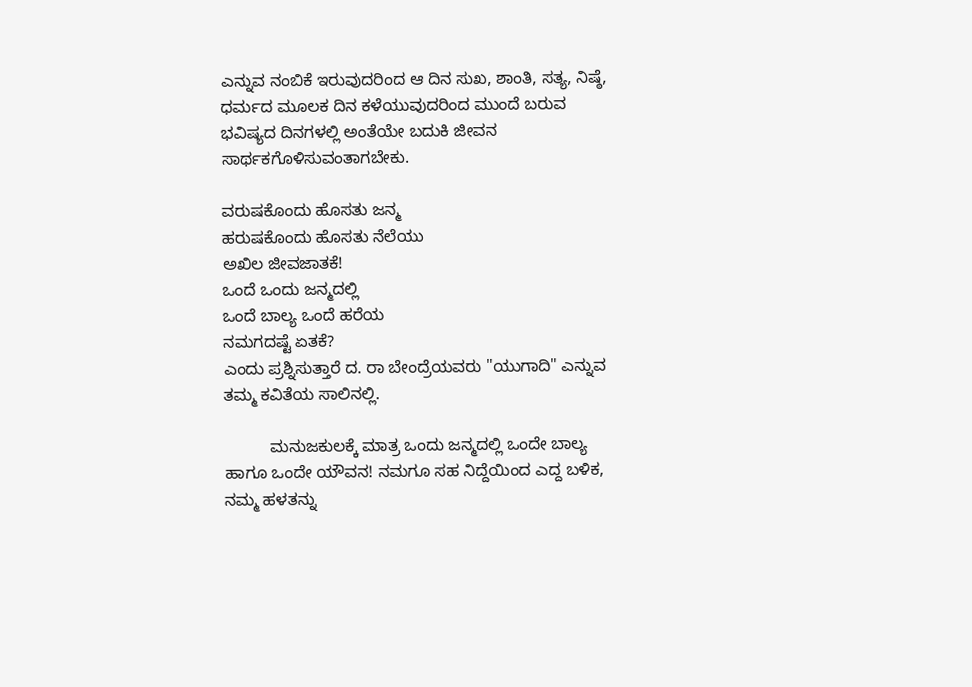ಎನ್ನುವ ನಂಬಿಕೆ ಇರುವುದರಿಂದ ಆ ದಿನ ಸುಖ, ಶಾಂತಿ, ಸತ್ಯ, ನಿಷ್ಠೆ, ಧರ್ಮದ ಮೂಲಕ ದಿನ ಕಳೆಯುವುದರಿಂದ ಮುಂದೆ ಬರುವ ಭವಿಷ್ಯದ ದಿನಗಳಲ್ಲಿ ಅಂತೆಯೇ ಬದುಕಿ ಜೀವನ ಸಾರ್ಥಕಗೊಳಿಸುವಂತಾಗಬೇಕು.

ವರುಷಕೊಂದು ಹೊಸತು ಜನ್ಮ
ಹರುಷಕೊಂದು ಹೊಸತು ನೆಲೆಯು
ಅಖಿಲ ಜೀವಜಾತಕೆ!
ಒಂದೆ ಒಂದು ಜನ್ಮದಲ್ಲಿ
ಒಂದೆ ಬಾಲ್ಯ ಒಂದೆ ಹರೆಯ
ನಮಗದಷ್ಟೆ ಏತಕೆ?
ಎಂದು ಪ್ರಶ್ನಿಸುತ್ತಾರೆ ದ. ರಾ ಬೇಂದ್ರೆಯವರು "ಯುಗಾದಿ" ಎನ್ನುವ ತಮ್ಮ ಕವಿತೆಯ ಸಾಲಿನಲ್ಲಿ.

          ಮನುಜಕುಲಕ್ಕೆ ಮಾತ್ರ ಒಂದು ಜನ್ಮದಲ್ಲಿ ಒಂದೇ ಬಾಲ್ಯ ಹಾಗೂ ಒಂದೇ ಯೌವನ! ನಮಗೂ ಸಹ ನಿದ್ದೆಯಿಂದ ಎದ್ದ ಬಳಿಕ, ನಮ್ಮ ಹಳತನ್ನು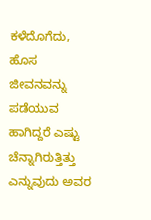ಕಳೆದೊಗೆದು, ಹೊಸ ಜೀವನವನ್ನು ಪಡೆಯುವ ಹಾಗಿದ್ದರೆ ಎಷ್ಟು ಚೆನ್ನಾಗಿರುತ್ತಿತ್ತು ಎನ್ನುವುದು ಅವರ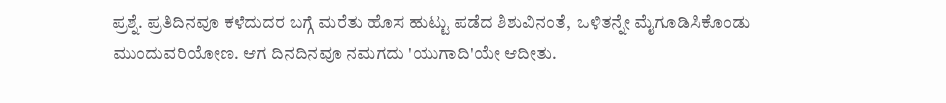ಪ್ರಶ್ನೆ. ಪ್ರತಿದಿನವೂ ಕಳೆದುದರ ಬಗ್ಗೆ ಮರೆತು ಹೊಸ ಹುಟ್ಟು ಪಡೆದ ಶಿಶುವಿನಂತೆ,  ಒಳಿತನ್ನೇ ಮೈಗೂಡಿಸಿಕೊಂಡು ಮುಂದುವರಿಯೋಣ. ಆಗ ದಿನದಿನವೂ ನಮಗದು 'ಯುಗಾದಿ'ಯೇ ಆದೀತು.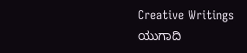Creative Writings
ಯುಗಾದಿ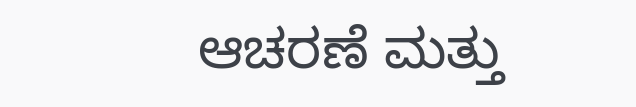ಆಚರಣೆ ಮತ್ತು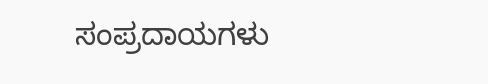ಸಂಪ್ರದಾಯಗಳು